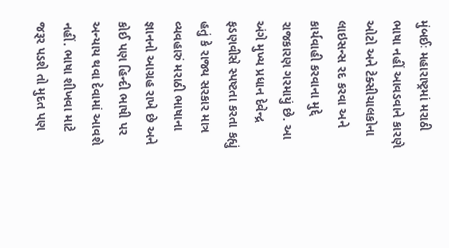મુંબઈઃ મહારાષ્ટ્રમાં મરાઠી ભાષા નહીં આવડવાને કારણે ઓટો અને ટેક્સીચાલકોના લાઇસન્સ રદ કરવા અને કાર્યવાહી કરવાના મુદ્દે રાજકારણ ગરમાયું છે. આ અંગે મુખ્ય પ્રધાન દેવેન્દ્ર ફડણવીસે સ્પષ્ટતા કરતા કહ્યું હતું કે રાજ્ય સરકાર માત્ર વ્યવહારું મરાઠી ભાષાના જ્ઞાનનો આગ્રહ રાખે છે અને કોઈ પણ હિન્દી ભાષી પર અન્યાય થવા દેવામાં આવશે નહીં. ભાષા શીખવા માટે જરૂર પડશે તો મુદત પણ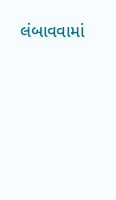લંબાવવામાં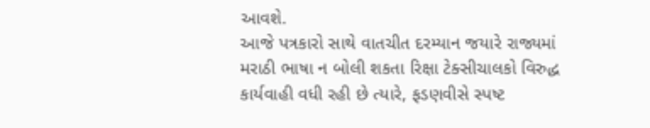આવશે.
આજે પત્રકારો સાથે વાતચીત દરમ્યાન જયારે રાજ્યમાં મરાઠી ભાષા ન બોલી શકતા રિક્ષા ટેક્સીચાલકો વિરુદ્ધ કાર્યવાહી વધી રહી છે ત્યારે, ફડણવીસે સ્પષ્ટ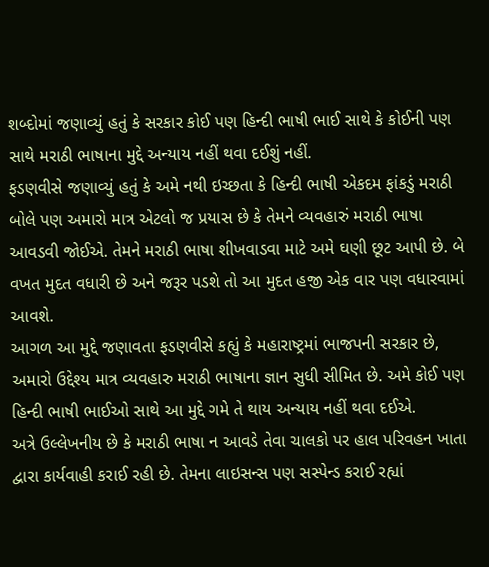શબ્દોમાં જણાવ્યું હતું કે સરકાર કોઈ પણ હિન્દી ભાષી ભાઈ સાથે કે કોઈની પણ સાથે મરાઠી ભાષાના મુદ્દે અન્યાય નહીં થવા દઈશું નહીં.
ફડણવીસે જણાવ્યું હતું કે અમે નથી ઇચ્છતા કે હિન્દી ભાષી એકદમ ફાંકડું મરાઠી બોલે પણ અમારો માત્ર એટલો જ પ્રયાસ છે કે તેમને વ્યવહારું મરાઠી ભાષા આવડવી જોઈએ. તેમને મરાઠી ભાષા શીખવાડવા માટે અમે ઘણી છૂટ આપી છે. બે વખત મુદત વધારી છે અને જરૂર પડશે તો આ મુદત હજી એક વાર પણ વધારવામાં આવશે.
આગળ આ મુદ્દે જણાવતા ફડણવીસે કહ્યું કે મહારાષ્ટ્રમાં ભાજપની સરકાર છે, અમારો ઉદ્દેશ્ય માત્ર વ્યવહારુ મરાઠી ભાષાના જ્ઞાન સુધી સીમિત છે. અમે કોઈ પણ હિન્દી ભાષી ભાઈઓ સાથે આ મુદ્દે ગમે તે થાય અન્યાય નહીં થવા દઈએ.
અત્રે ઉલ્લેખનીય છે કે મરાઠી ભાષા ન આવડે તેવા ચાલકો પર હાલ પરિવહન ખાતા દ્વારા કાર્યવાહી કરાઈ રહી છે. તેમના લાઇસન્સ પણ સસ્પેન્ડ કરાઈ રહ્યાં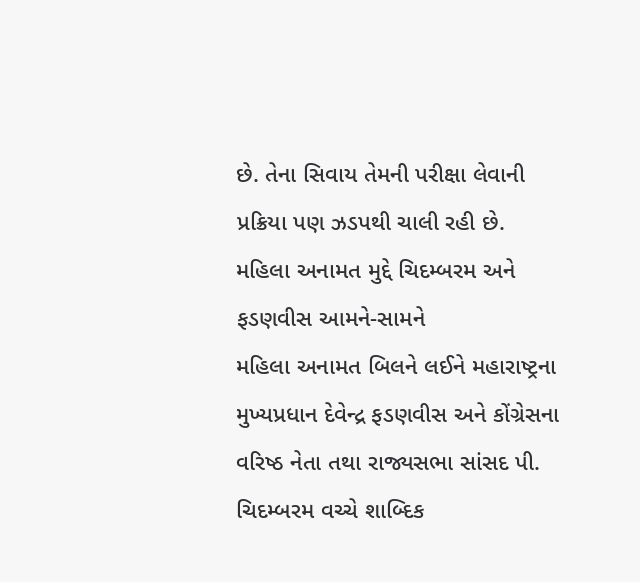છે. તેના સિવાય તેમની પરીક્ષા લેવાની પ્રક્રિયા પણ ઝડપથી ચાલી રહી છે.
મહિલા અનામત મુદ્દે ચિદમ્બરમ અને ફડણવીસ આમને-સામને
મહિલા અનામત બિલને લઈને મહારાષ્ટ્રના મુખ્યપ્રધાન દેવેન્દ્ર ફડણવીસ અને કોંગ્રેસના વરિષ્ઠ નેતા તથા રાજ્યસભા સાંસદ પી. ચિદમ્બરમ વચ્ચે શાબ્દિક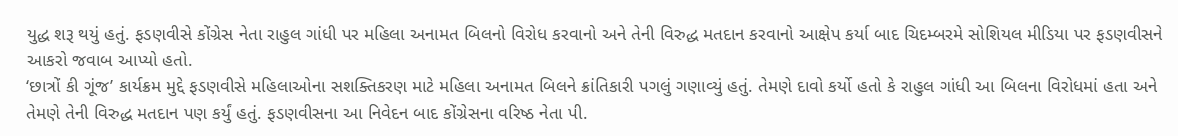યુદ્ધ શરૂ થયું હતું. ફડણવીસે કોંગ્રેસ નેતા રાહુલ ગાંધી પર મહિલા અનામત બિલનો વિરોધ કરવાનો અને તેની વિરુદ્ધ મતદાન કરવાનો આક્ષેપ કર્યા બાદ ચિદમ્બરમે સોશિયલ મીડિયા પર ફડણવીસને આકરો જવાબ આપ્યો હતો.
‘છાત્રોં કી ગૂંજ’ કાર્યક્રમ મુદ્દે ફડણવીસે મહિલાઓના સશક્તિકરણ માટે મહિલા અનામત બિલને ક્રાંતિકારી પગલું ગણાવ્યું હતું. તેમણે દાવો કર્યો હતો કે રાહુલ ગાંધી આ બિલના વિરોધમાં હતા અને તેમણે તેની વિરુદ્ધ મતદાન પણ કર્યું હતું. ફડણવીસના આ નિવેદન બાદ કોંગ્રેસના વરિષ્ઠ નેતા પી.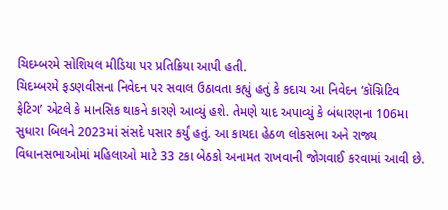ચિદમ્બરમે સોશિયલ મીડિયા પર પ્રતિક્રિયા આપી હતી.
ચિદમ્બરમે ફડણવીસના નિવેદન પર સવાલ ઉઠાવતા કહ્યું હતું કે કદાચ આ નિવેદન ‘કૉગ્નિટિવ ફેટિગ’ એટલે કે માનસિક થાકને કારણે આવ્યું હશે. તેમણે યાદ અપાવ્યું કે બંધારણના 106મા સુધારા બિલને 2023માં સંસદે પસાર કર્યું હતું. આ કાયદા હેઠળ લોકસભા અને રાજ્ય વિધાનસભાઓમાં મહિલાઓ માટે 33 ટકા બેઠકો અનામત રાખવાની જોગવાઈ કરવામાં આવી છે.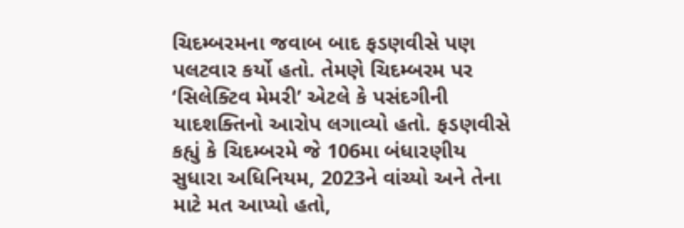ચિદમ્બરમના જવાબ બાદ ફડણવીસે પણ પલટવાર કર્યો હતો. તેમણે ચિદમ્બરમ પર ‘સિલેક્ટિવ મેમરી’ એટલે કે પસંદગીની યાદશક્તિનો આરોપ લગાવ્યો હતો. ફડણવીસે કહ્યું કે ચિદમ્બરમે જે 106મા બંધારણીય સુધારા અધિનિયમ, 2023ને વાંચ્યો અને તેના માટે મત આપ્યો હતો,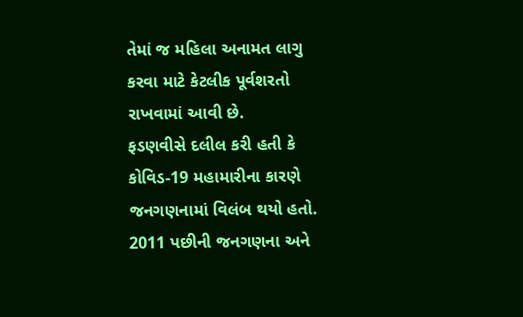તેમાં જ મહિલા અનામત લાગુ કરવા માટે કેટલીક પૂર્વશરતો રાખવામાં આવી છે.
ફડણવીસે દલીલ કરી હતી કે કોવિડ-19 મહામારીના કારણે જનગણનામાં વિલંબ થયો હતો. 2011 પછીની જનગણના અને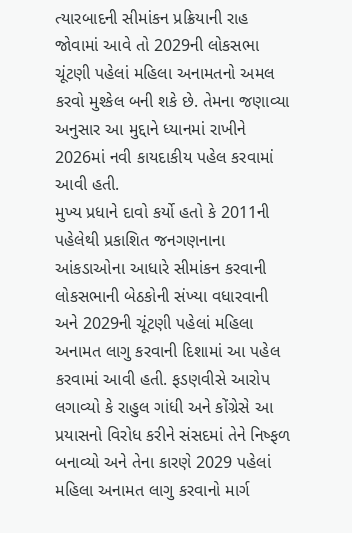ત્યારબાદની સીમાંકન પ્રક્રિયાની રાહ જોવામાં આવે તો 2029ની લોકસભા ચૂંટણી પહેલાં મહિલા અનામતનો અમલ કરવો મુશ્કેલ બની શકે છે. તેમના જણાવ્યા અનુસાર આ મુદ્દાને ધ્યાનમાં રાખીને 2026માં નવી કાયદાકીય પહેલ કરવામાં આવી હતી.
મુખ્ય પ્રધાને દાવો કર્યો હતો કે 2011ની પહેલેથી પ્રકાશિત જનગણનાના આંકડાઓના આધારે સીમાંકન કરવાની લોકસભાની બેઠકોની સંખ્યા વધારવાની અને 2029ની ચૂંટણી પહેલાં મહિલા અનામત લાગુ કરવાની દિશામાં આ પહેલ કરવામાં આવી હતી. ફડણવીસે આરોપ લગાવ્યો કે રાહુલ ગાંધી અને કોંગ્રેસે આ પ્રયાસનો વિરોધ કરીને સંસદમાં તેને નિષ્ફળ બનાવ્યો અને તેના કારણે 2029 પહેલાં મહિલા અનામત લાગુ કરવાનો માર્ગ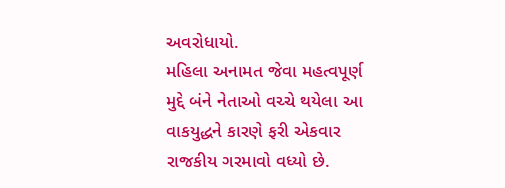અવરોધાયો.
મહિલા અનામત જેવા મહત્વપૂર્ણ મુદ્દે બંને નેતાઓ વચ્ચે થયેલા આ વાકયુદ્ધને કારણે ફરી એકવાર રાજકીય ગરમાવો વધ્યો છે.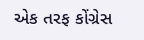એક તરફ કોંગ્રેસ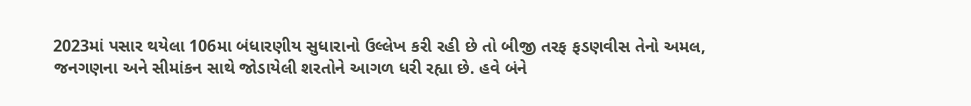2023માં પસાર થયેલા 106મા બંધારણીય સુધારાનો ઉલ્લેખ કરી રહી છે તો બીજી તરફ ફડણવીસ તેનો અમલ, જનગણના અને સીમાંકન સાથે જોડાયેલી શરતોને આગળ ધરી રહ્યા છે. હવે બંને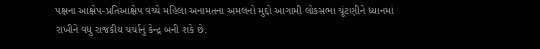પક્ષના આક્ષેપ-પ્રતિઆક્ષેપ વચ્ચે મહિલા અનામતના અમલનો મુદ્દો આગામી લોકસભા ચૂંટણીને ધ્યાનમાં રાખીને વધુ રાજકીય ચર્ચાનું કેન્દ્ર બની શકે છે.